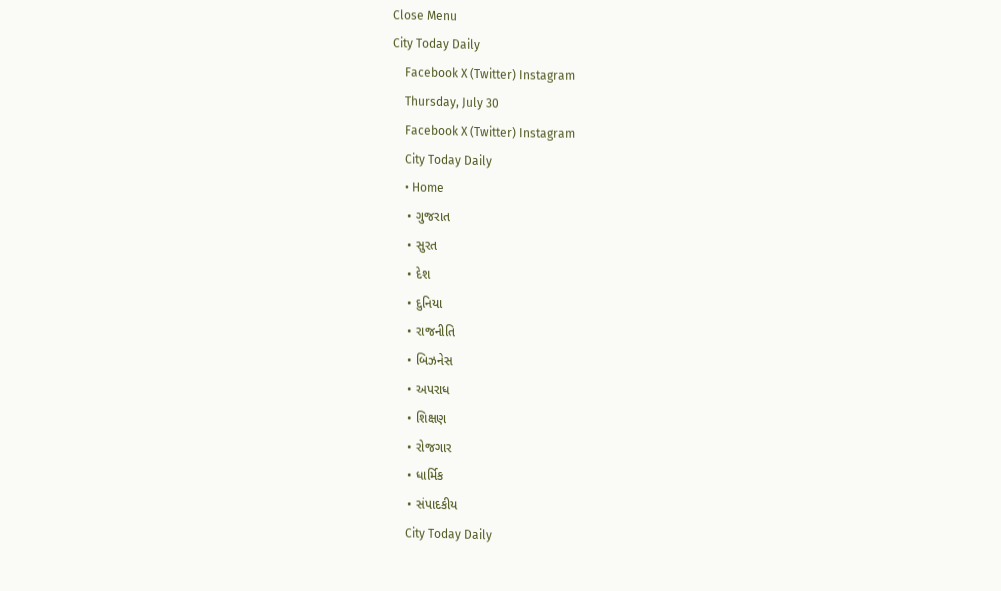Close Menu
City Today Daily
    Facebook X (Twitter) Instagram
    Thursday, July 30
    Facebook X (Twitter) Instagram
    City Today Daily
    • Home
    • ગુજરાત
    • સુરત
    • દેશ
    • દુનિયા
    • રાજનીતિ
    • બિઝનેસ
    • અપરાધ
    • શિક્ષણ
    • રોજગાર
    • ધાર્મિક
    • સંપાદકીય
    City Today Daily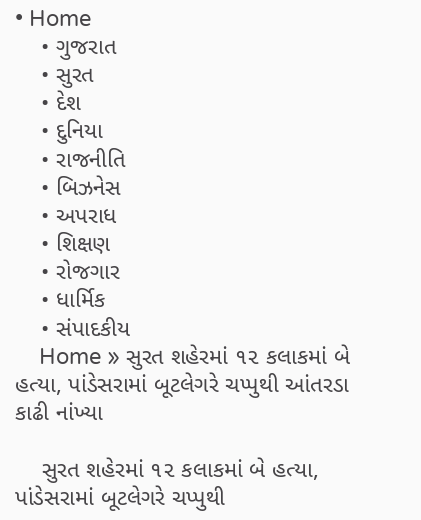• Home
    • ગુજરાત
    • સુરત
    • દેશ
    • દુનિયા
    • રાજનીતિ
    • બિઝનેસ
    • અપરાધ
    • શિક્ષણ
    • રોજગાર
    • ધાર્મિક
    • સંપાદકીય
    Home » સુરત શહેરમાં ૧૨ કલાકમાં બે હત્યા, પાંડેસરામાં બૂટલેગરે ચપ્પુથી આંતરડા કાઢી નાંખ્યા

    સુરત શહેરમાં ૧૨ કલાકમાં બે હત્યા, પાંડેસરામાં બૂટલેગરે ચપ્પુથી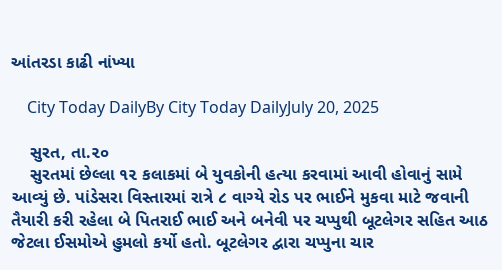આંતરડા કાઢી નાંખ્યા

    City Today DailyBy City Today DailyJuly 20, 2025

    સુરત, તા.૨૦
    સુરતમાં છેલ્લા ૧૨ કલાકમાં બે યુવકોની હત્યા કરવામાં આવી હોવાનું સામે આવ્યું છે. પાંડેસરા વિસ્તારમાં રાત્રે ૮ વાગ્યે રોડ પર ભાઈને મુકવા માટે જવાની તૈયારી કરી રહેલા બે પિતરાઈ ભાઈ અને બનેવી પર ચપ્પુથી બૂટલેગર સહિત આઠ જેટલા ઈસમોએ હુમલો કર્યો હતો. બૂટલેગર દ્વારા ચપ્પુના ચાર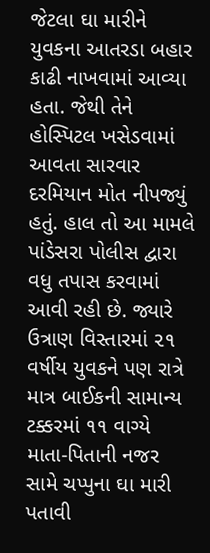જેટલા ઘા મારીને યુવકના આતરડા બહાર કાઢી નાખવામાં આવ્યા હતા. જેથી તેને હોસ્પિટલ ખસેડવામાં આવતા સારવાર દરમિયાન મોત નીપજ્યું હતું. હાલ તો આ મામલે પાંડેસરા પોલીસ દ્વારા વધુ તપાસ કરવામાં આવી રહી છે. જ્યારે ઉત્રાણ વિસ્તારમાં ૨૧ વર્ષીય યુવકને પણ રાત્રે માત્ર બાઈકની સામાન્ય ટક્કરમાં ૧૧ વાગ્યે માતા-પિતાની નજર સામે ચપ્પુના ઘા મારી પતાવી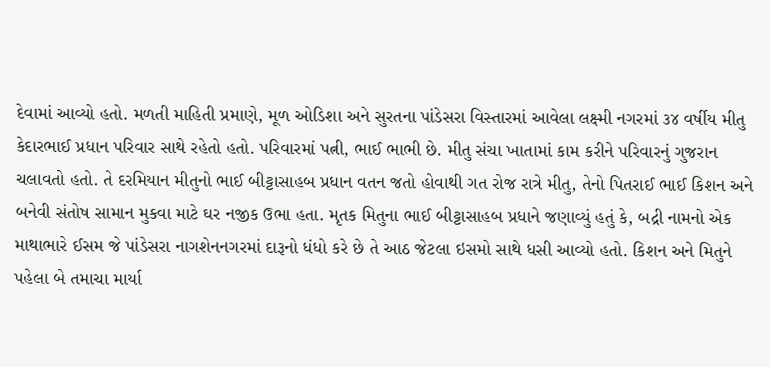દેવામાં આવ્યો હતો. મળતી માહિતી પ્રમાણે, મૂળ ઓડિશા અને સુરતના પાંડેસરા વિસ્તારમાં આવેલા લક્ષ્મી નગરમાં ૩૪ વર્ષીય મીતુ કેદારભાઈ પ્રધાન પરિવાર સાથે રહેતો હતો. પરિવારમાં પત્ની, ભાઈ ભાભી છે. મીતુ સંચા ખાતામાં કામ કરીને પરિવારનું ગુજરાન ચલાવતો હતો. તે દરમિયાન મીતુનો ભાઈ બીટ્ટાસાહબ પ્રધાન વતન જતો હોવાથી ગત રોજ રાત્રે મીતુ, તેનો પિતરાઈ ભાઈ કિશન અને બનેવી સંતોષ સામાન મુકવા માટે ઘર નજીક ઉભા હતા. મૃતક મિતુના ભાઈ બીટ્ટાસાહબ પ્રધાને જણાવ્યું હતું કે, બદ્રી નામનો એક માથાભારે ઈસમ જે પાંડેસરા નાગશેનનગરમાં દારૂનો ધંધો કરે છે તે આઠ જેટલા ઇસમો સાથે ધસી આવ્યો હતો. કિશન અને મિતુને પહેલા બે તમાચા માર્યા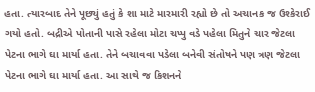હતા. ત્યારબાદ તેને પૂછ્યું હતું કે શા માટે મારમારી રહ્યો છે તો અચાનક જ ઉશ્કેરાઈ ગયો હતો. બદ્રીએ પોતાની પાસે રહેલા મોટા ચપ્પુ વડે પહેલા મિતુને ચાર જેટલા પેટના ભાગે ઘા માર્યા હતા. તેને બચાવવા પડેલા બનેવી સંતોષને પણ ત્રણ જેટલા પેટના ભાગે ઘા માર્યા હતા. આ સાથે જ કિશનને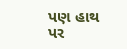પણ હાથ પર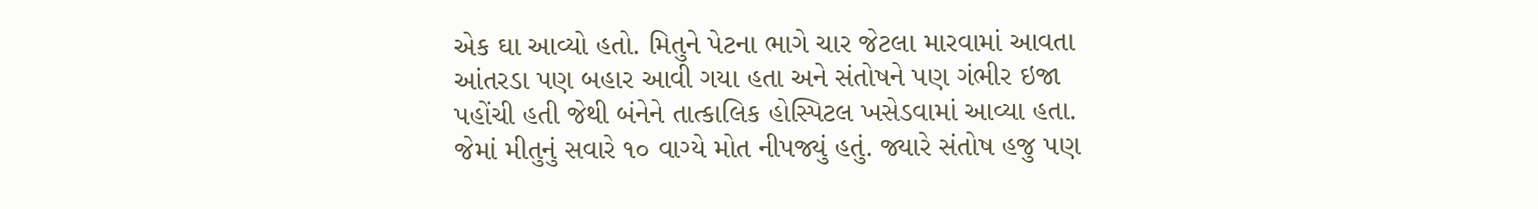એક ઘા આવ્યો હતો. મિતુને પેટના ભાગે ચાર જેટલા મારવામાં આવતા આંતરડા પણ બહાર આવી ગયા હતા અને સંતોષને પણ ગંભીર ઇજા પહોંચી હતી જેથી બંનેને તાત્કાલિક હોસ્પિટલ ખસેડવામાં આવ્યા હતા. જેમાં મીતુનું સવારે ૧૦ વાગ્યે મોત નીપજ્યું હતું. જ્યારે સંતોષ હજુ પણ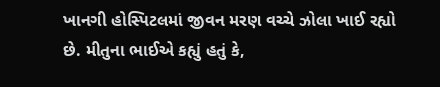ખાનગી હોસ્પિટલમાં જીવન મરણ વચ્ચે ઝોલા ખાઈ રહ્યો છે. મીતુના ભાઈએ કહ્યું હતું કે,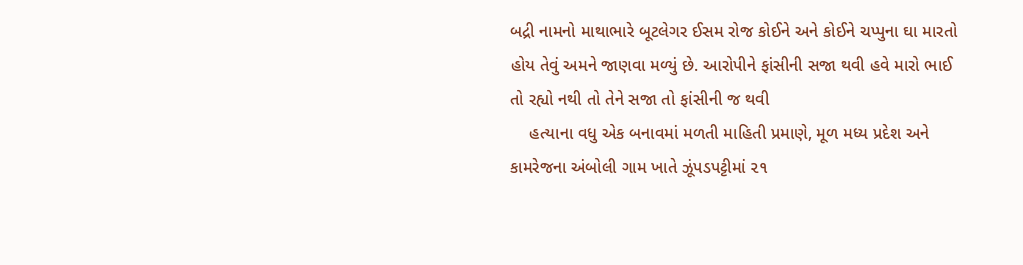બદ્રી નામનો માથાભારે બૂટલેગર ઈસમ રોજ કોઈને અને કોઈને ચપ્પુના ઘા મારતો હોય તેવું અમને જાણવા મળ્યું છે. આરોપીને ફાંસીની સજા થવી હવે મારો ભાઈ તો રહ્યો નથી તો તેને સજા તો ફાંસીની જ થવી
    હત્યાના વધુ એક બનાવમાં મળતી માહિતી પ્રમાણે, મૂળ મધ્ય પ્રદેશ અને કામરેજના અંબોલી ગામ ખાતે ઝૂંપડપટ્ટીમાં ૨૧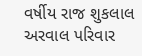વર્ષીય રાજ શુકલાલ અરવાલ પરિવાર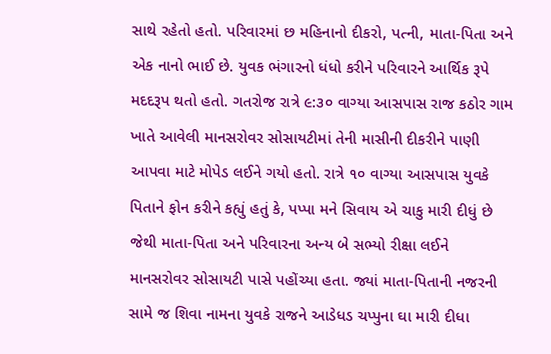સાથે રહેતો હતો. પરિવારમાં છ મહિનાનો દીકરો, પત્ની, માતા-પિતા અને એક નાનો ભાઈ છે. યુવક ભંગારનો ધંધો કરીને પરિવારને આર્થિક રૂપે મદદરૂપ થતો હતો. ગતરોજ રાત્રે ૯:૩૦ વાગ્યા આસપાસ રાજ કઠોર ગામ ખાતે આવેલી માનસરોવર સોસાયટીમાં તેની માસીની દીકરીને પાણી આપવા માટે મોપેડ લઈને ગયો હતો. રાત્રે ૧૦ વાગ્યા આસપાસ યુવકે પિતાને ફોન કરીને કહ્યું હતું કે, પપ્પા મને સિવાય એ ચાકુ મારી દીધું છે જેથી માતા-પિતા અને પરિવારના અન્ય બે સભ્યો રીક્ષા લઈને માનસરોવર સોસાયટી પાસે પહોંચ્યા હતા. જ્યાં માતા-પિતાની નજરની સામે જ શિવા નામના યુવકે રાજને આડેધડ ચપ્પુના ઘા મારી દીધા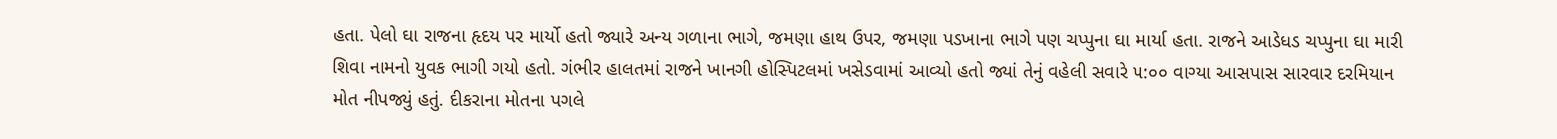હતા. પેલો ઘા રાજના હૃદય પર માર્યો હતો જ્યારે અન્ય ગળાના ભાગે, જમણા હાથ ઉપર, જમણા પડખાના ભાગે પણ ચપ્પુના ઘા માર્યા હતા. રાજને આડેધડ ચપ્પુના ઘા મારી શિવા નામનો યુવક ભાગી ગયો હતો. ગંભીર હાલતમાં રાજને ખાનગી હોસ્પિટલમાં ખસેડવામાં આવ્યો હતો જ્યાં તેનું વહેલી સવારે ૫:૦૦ વાગ્યા આસપાસ સારવાર દરમિયાન મોત નીપજ્યું હતું. દીકરાના મોતના પગલે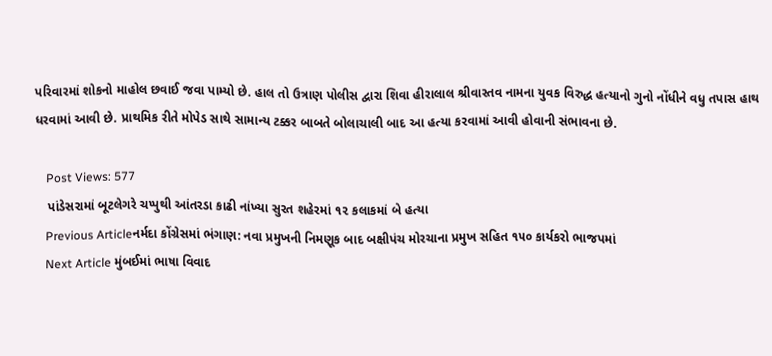પરિવારમાં શોકનો માહોલ છવાઈ જવા પામ્યો છે. હાલ તો ઉત્રાણ પોલીસ દ્વારા શિવા હીરાલાલ શ્રીવાસ્તવ નામના યુવક વિરુદ્ધ હત્યાનો ગુનો નોંધીને વધુ તપાસ હાથ ધરવામાં આવી છે. પ્રાથમિક રીતે મોપેડ સાથે સામાન્ય ટક્કર બાબતે બોલાચાલી બાદ આ હત્યા કરવામાં આવી હોવાની સંભાવના છે.

    Post Views: 577
    પાંડેસરામાં બૂટલેગરે ચપ્પુથી આંતરડા કાઢી નાંખ્યા સુરત શહેરમાં ૧૨ કલાકમાં બે હત્યા
    Previous Articleનર્મદા કોંગ્રેસમાં ભંગાણ: નવા પ્રમુખની નિમણૂક બાદ બક્ષીપંચ મોરચાના પ્રમુખ સહિત ૧૫૦ કાર્યકરો ભાજપમાં
    Next Article મુંબઈમાં ભાષા વિવાદ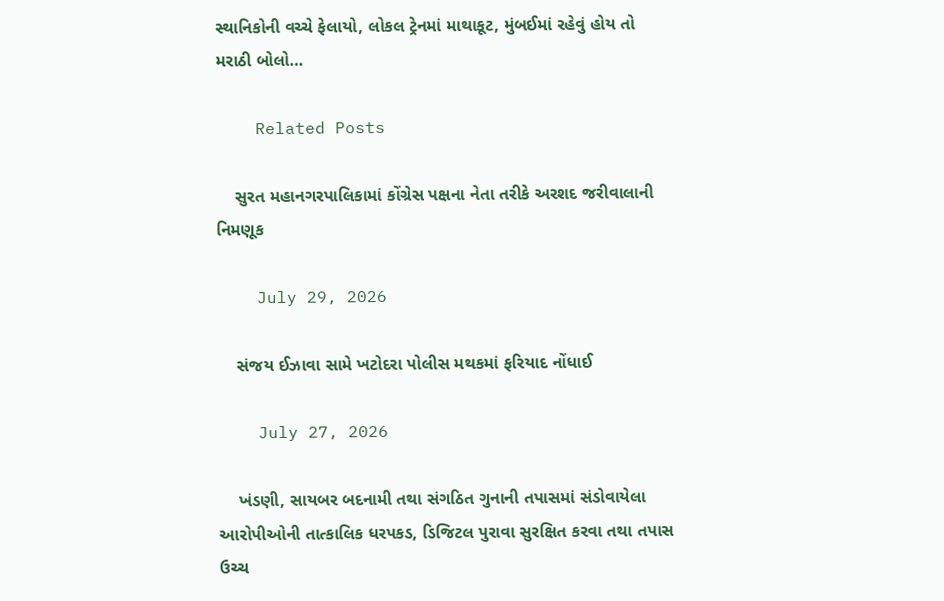સ્થાનિકોની વચ્ચે ફેલાયો, લોકલ ટ્રેનમાં માથાકૂટ, મુંબઈમાં રહેવું હોય તો મરાઠી બોલો…

    Related Posts

    સુરત મહાનગરપાલિકામાં કોંગ્રેસ પક્ષના નેતા તરીકે અરશદ જરીવાલાની નિમણૂક

    July 29, 2026

    સંજય ઈઝાવા સામે ખટોદરા પોલીસ મથકમાં ફરિયાદ નોંધાઈ

    July 27, 2026

    ખંડણી, સાયબર બદનામી તથા સંગઠિત ગુનાની તપાસમાં સંડોવાયેલા આરોપીઓની તાત્કાલિક ધરપકડ, ડિજિટલ પુરાવા સુરક્ષિત કરવા તથા તપાસ ઉચ્ચ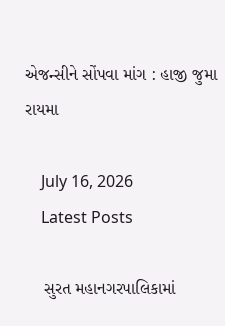એજન્સીને સોંપવા માંગ : હાજી જુમા રાયમા

    July 16, 2026
    Latest Posts

    સુરત મહાનગરપાલિકામાં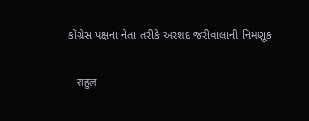કોંગ્રેસ પક્ષના નેતા તરીકે અરશદ જરીવાલાની નિમણૂક

    राहुल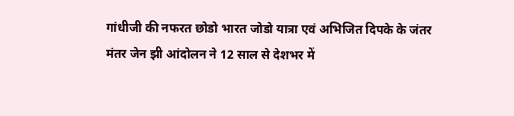गांधीजी की नफरत छोडो भारत जोडो यात्रा एवं अभिजित दिपके के जंतर मंतर जेन झी आंदोलन ने 12 साल से देशभर में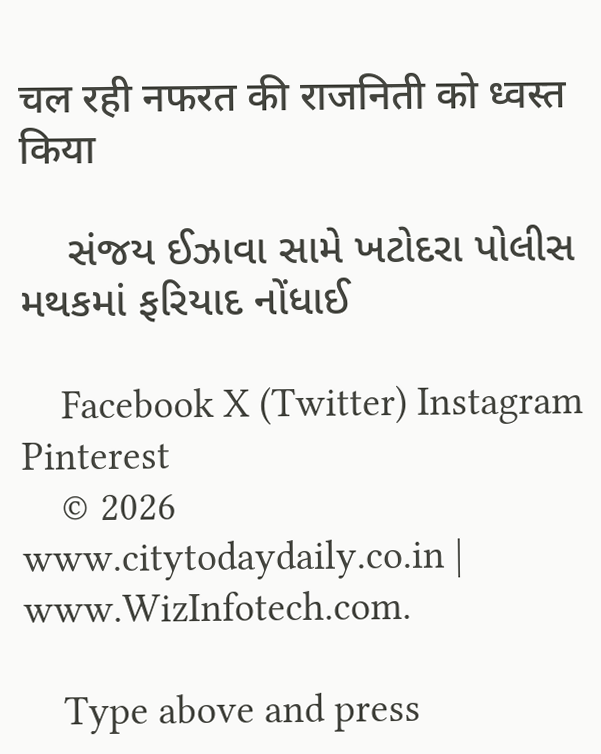चल रही नफरत की राजनिती को ध्वस्त किया

    સંજય ઈઝાવા સામે ખટોદરા પોલીસ મથકમાં ફરિયાદ નોંધાઈ

    Facebook X (Twitter) Instagram Pinterest
    © 2026 www.citytodaydaily.co.in | www.WizInfotech.com.

    Type above and press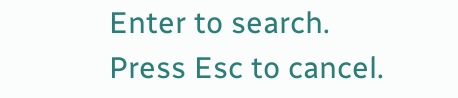Enter to search. Press Esc to cancel.